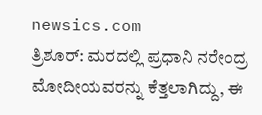newsics.com
ತ್ರಿಶೂರ್: ಮರದಲ್ಲಿ ಪ್ರಧಾನಿ ನರೇಂದ್ರ ಮೋದೀಯವರನ್ನು ಕೆತ್ತಲಾಗಿದ್ದು, ಈ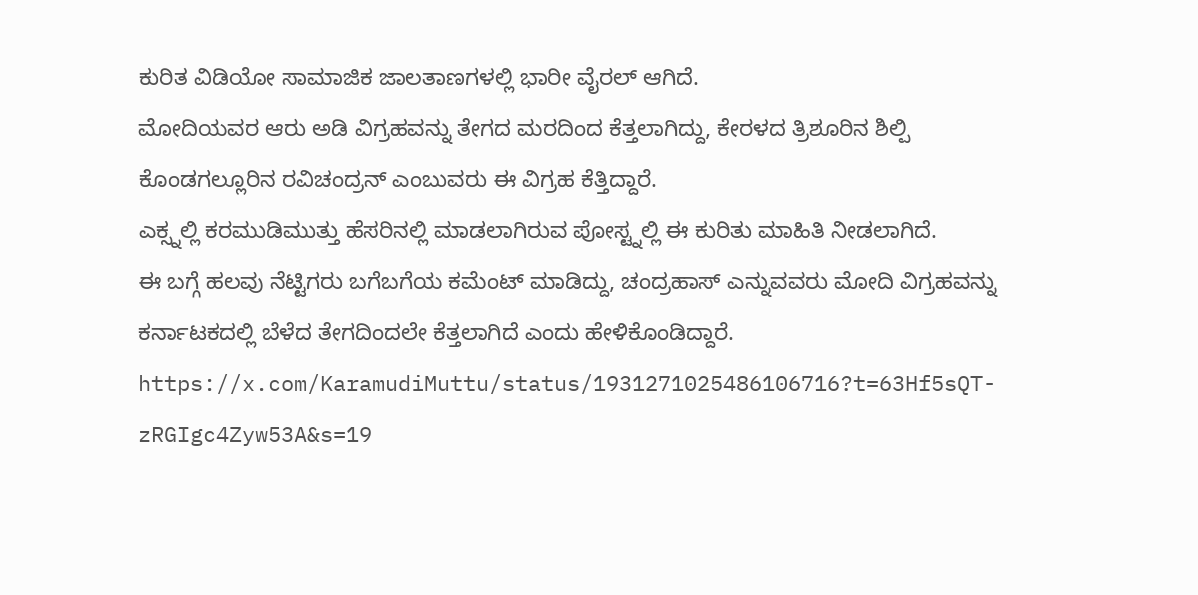ಕುರಿತ ವಿಡಿಯೋ ಸಾಮಾಜಿಕ ಜಾಲತಾಣಗಳಲ್ಲಿ ಭಾರೀ ವೈರಲ್ ಆಗಿದೆ.
ಮೋದಿಯವರ ಆರು ಅಡಿ ವಿಗ್ರಹವನ್ನು ತೇಗದ ಮರದಿಂದ ಕೆತ್ತಲಾಗಿದ್ದು, ಕೇರಳದ ತ್ರಿಶೂರಿನ ಶಿಲ್ಪಿ ಕೊಂಡಗಲ್ಲೂರಿನ ರವಿಚಂದ್ರನ್ ಎಂಬುವರು ಈ ವಿಗ್ರಹ ಕೆತ್ತಿದ್ದಾರೆ.
ಎಕ್ಸ್ನಲ್ಲಿ ಕರಮುಡಿಮುತ್ತು ಹೆಸರಿನಲ್ಲಿ ಮಾಡಲಾಗಿರುವ ಪೋಸ್ಟ್ನಲ್ಲಿ ಈ ಕುರಿತು ಮಾಹಿತಿ ನೀಡಲಾಗಿದೆ.
ಈ ಬಗ್ಗೆ ಹಲವು ನೆಟ್ಟಿಗರು ಬಗೆಬಗೆಯ ಕಮೆಂಟ್ ಮಾಡಿದ್ದು, ಚಂದ್ರಹಾಸ್ ಎನ್ನುವವರು ಮೋದಿ ವಿಗ್ರಹವನ್ನು ಕರ್ನಾಟಕದಲ್ಲಿ ಬೆಳೆದ ತೇಗದಿಂದಲೇ ಕೆತ್ತಲಾಗಿದೆ ಎಂದು ಹೇಳಿಕೊಂಡಿದ್ದಾರೆ.
https://x.com/KaramudiMuttu/status/1931271025486106716?t=63Hf5sQT-zRGIgc4Zyw53A&s=19